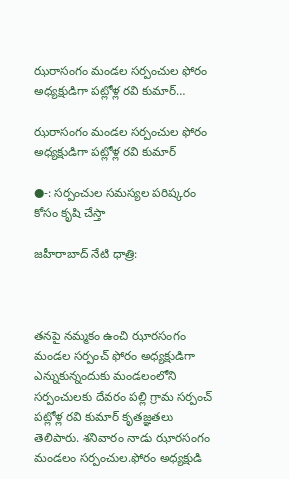ఝరాసంగం మండల సర్పంచుల ఫోరం అధ్యక్షుడిగా పట్లోళ్ల రవి కుమార్…

ఝరాసంగం మండల సర్పంచుల ఫోరం అధ్యక్షుడిగా పట్లోళ్ల రవి కుమార్

●-: సర్పంచుల సమస్యల పరిష్కరం కోసం కృషి చేస్తా

జహీరాబాద్ నేటి ధాత్రి:



తనపై నమ్మకం ఉంచి ఝారసంగం మండల సర్పంచ్ ఫోరం అధ్యక్షుడిగా ఎన్నుకున్నందుకు మండలంలోని సర్పంచులకు దేవరం పల్లి గ్రామ సర్పంచ్ పట్లోళ్ల రవి కుమార్ కృతజ్ఞతలు తెలిపారు. శనివారం నాడు ఝారసంగం మండలం సర్పంచుల.ఫోరం అధ్యక్షుడి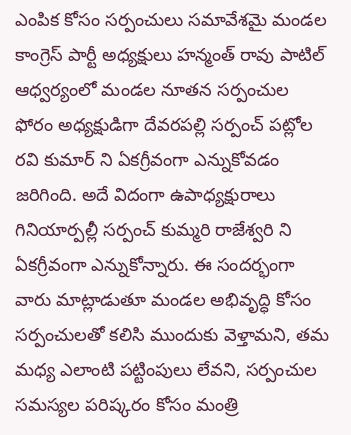ఎంపిక కోసం సర్పంచులు సమావేశమై మండల కాంగ్రెస్ పార్టీ అధ్యక్షులు హన్మంత్ రావు పాటిల్ ఆధ్వర్యంలో మండల నూతన సర్పంచుల ఫోరం అధ్యక్షుడిగా దేవరపల్లి సర్పంచ్ పట్లోల రవి కుమార్ ని ఏకగ్రీవంగా ఎన్నుకోవడం జరిగింది. అదే విదంగా ఉపాధ్యక్షురాలు గినియార్పల్లీ సర్పంచ్ కుమ్మరి రాజేశ్వరి ని ఏకగ్రీవంగా ఎన్నుకోన్నారు. ఈ సందర్భంగా వారు మాట్లాడుతూ మండల అభివృద్ధి కోసం సర్పంచులతో కలిసి ముందుకు వెళ్తామని, తమ మధ్య ఎలాంటి పట్టింపులు లేవని, సర్పంచుల సమస్యల పరిష్కరం కోసం మంత్రి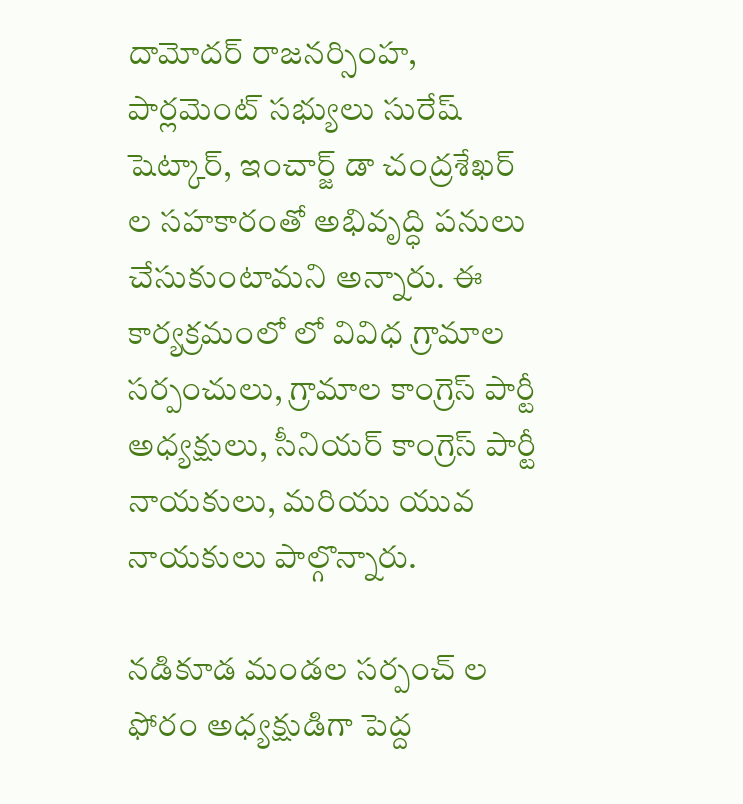దామోదర్ రాజనర్సింహ, పార్లమెంట్ సభ్యులు సురేష్ షెట్కార్, ఇంచార్జ్ డా చంద్రశేఖర్ ల సహకారంతో అభివృద్ధి పనులు చేసుకుంటామని అన్నారు. ఈ కార్యక్రమంలో లో వివిధ గ్రామాల సర్పంచులు, గ్రామాల కాంగ్రెస్ పార్టీ అధ్యక్షులు, సీనియర్ కాంగ్రెస్ పార్టీ నాయకులు, మరియు యువ నాయకులు పాల్గొన్నారు.

నడికూడ మండల సర్పంచ్ ల ఫోరం అధ్యక్షుడిగా పెద్ద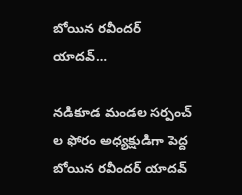బోయిన రవీందర్ యాదవ్…

నడికూడ మండల సర్పంచ్ ల ఫోరం అధ్యక్షుడిగా పెద్ద బోయిన రవీందర్ యాదవ్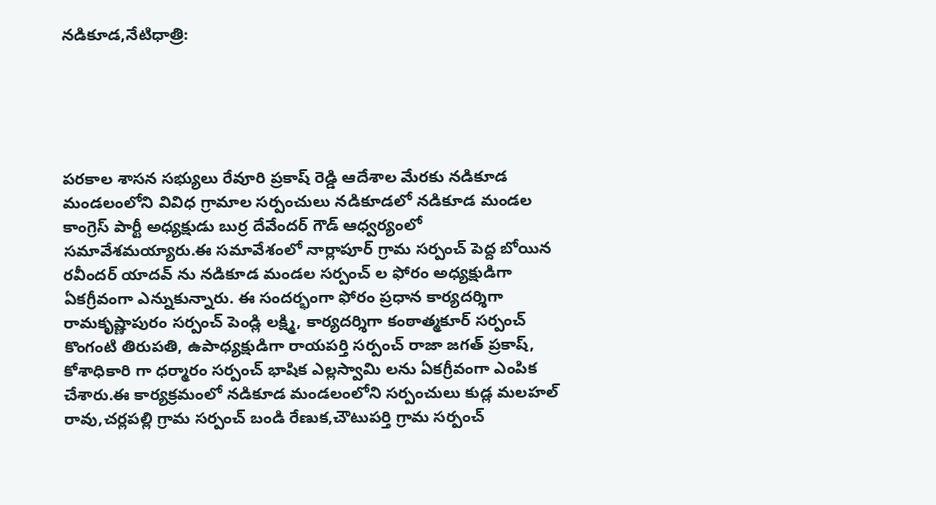నడికూడ,నేటిధాత్రి:





పరకాల శాసన సభ్యులు రేవూరి ప్రకాష్ రెడ్డి ఆదేశాల మేరకు నడికూడ మండలంలోని వివిధ గ్రామాల సర్పంచులు నడికూడలో నడికూడ మండల కాంగ్రెస్ పార్టీ అధ్యక్షుడు బుర్ర దేవేందర్ గౌడ్ ఆధ్వర్యంలో సమావేశమయ్యారు.ఈ సమావేశంలో నార్లాపూర్ గ్రామ సర్పంచ్ పెద్ద బోయిన రవీందర్ యాదవ్ ను నడికూడ మండల సర్పంచ్ ల ఫోరం అధ్యక్షుడిగా ఏకగ్రీవంగా ఎన్నుకున్నారు. ఈ సందర్భంగా ఫోరం ప్రధాన కార్యదర్శిగా రామకృష్ణాపురం సర్పంచ్ పెండ్లి లక్ష్మి, కార్యదర్శిగా కంఠాత్మకూర్ సర్పంచ్ కొంగంటి తిరుపతి, ఉపాధ్యక్షుడిగా రాయపర్తి సర్పంచ్ రాజా జగత్ ప్రకాష్, కోశాధికారి గా ధర్మారం సర్పంచ్ భాషిక ఎల్లస్వామి లను ఏకగ్రీవంగా ఎంపిక చేశారు.ఈ కార్యక్రమంలో నడికూడ మండలంలోని సర్పంచులు కుడ్ల మలహల్ రావు,చర్లపల్లి గ్రామ సర్పంచ్ బండి రేణుక,చౌటుపర్తి గ్రామ సర్పంచ్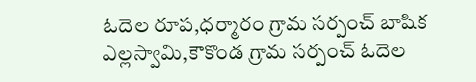ఓదెల రూప,ధర్మారం గ్రామ సర్పంచ్ బాషిక ఎల్లస్వామి,కౌకొండ గ్రామ సర్పంచ్ ఓదెల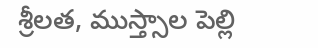శ్రీలత, ముస్త్సాల పెల్లి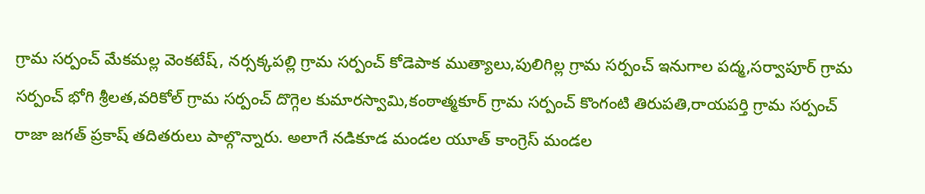గ్రామ సర్పంచ్ మేకమల్ల వెంకటేష్, నర్సక్కపల్లి గ్రామ సర్పంచ్ కోడెపాక ముత్యాలు,పులిగిల్ల గ్రామ సర్పంచ్ ఇనుగాల పద్మ,సర్వాపూర్ గ్రామ సర్పంచ్ భోగి శ్రీలత,వరికోల్ గ్రామ సర్పంచ్ దొగ్గెల కుమారస్వామి,కంఠాత్మకూర్ గ్రామ సర్పంచ్ కొంగంటి తిరుపతి,రాయపర్తి గ్రామ సర్పంచ్ రాజా జగత్ ప్రకాష్ తదితరులు పాల్గొన్నారు. అలాగే నడికూడ మండల యూత్ కాంగ్రెస్ మండల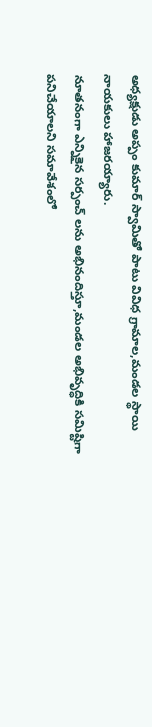అధ్యక్షుడు అప్పం కుమార్ స్వామితో పాటు వివిధ గ్రామాల,మండల స్థాయి నాయకులు హాజరయ్యారు.
నూతనంగా ఎన్నికైన సర్పంచ్ లను అభినందిస్తూ,మండల అభివృద్ధికి సమిష్టిగా పనిచేయాలని సమావేశంలో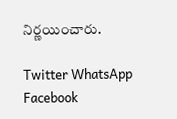నిర్ణయించారు.

Twitter WhatsApp Facebook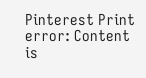Pinterest Print
error: Content is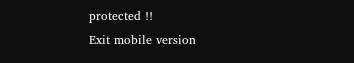protected !!
Exit mobile version